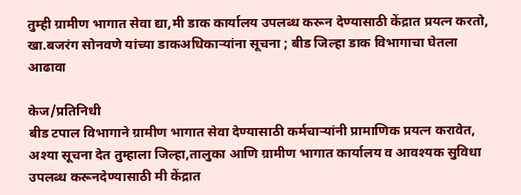तुम्ही ग्रामीण भागात सेवा द्या,मी डाक कार्यालय उपलब्ध करून देण्यासाठी केंद्रात प्रयत्न करतो, खा.बजरंग सोनवणे यांच्या डाकअधिकाऱ्यांना सूचना ; बीड जिल्हा डाक विभागाचा घेतला आढावा

केज/प्रतिनिधी
बीड टपाल विभागाने ग्रामीण भागात सेवा देण्यासाठी कर्मचाऱ्यांनी प्रामाणिक प्रयत्न करावेत, अश्या सूचना देत तुम्हाला जिल्हा,तालुका आणि ग्रामीण भागात कार्यालय व आवश्यक सुविधा उपलब्ध करूनदेण्यासाठी मी केंद्रात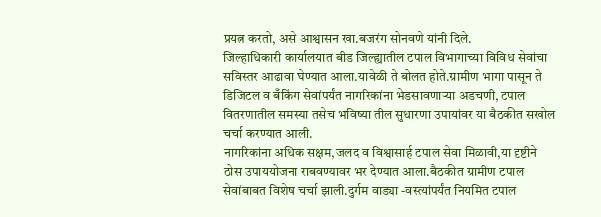प्रयत्न करतो, असे आश्वासन खा.बजरंग सोनवणे यांनी दिले.
जिल्हाधिकारी कार्यालयात बीड जिल्ह्यातील टपाल विभागाच्या विविध सेवांचा सविस्तर आढावा घेण्यात आला.यावेळी ते बोलत होते.ग्रामीण भागा पासून ते डिजिटल व बँकिंग सेवांपर्यंत नागरिकांना भेडसावणाऱ्या अडचणी, टपाल वितरणातील समस्या तसेच भविष्या तील सुधारणा उपायांवर या बैठकीत सखोल चर्चा करण्यात आली.
नागरिकांना अधिक सक्षम,जलद व विश्वासार्ह टपाल सेवा मिळावी,या दृष्टीने ठोस उपाययोजना राबवण्यावर भर देण्यात आला.बैठकीत ग्रामीण टपाल सेवांबाबत विशेष चर्चा झाली.दुर्गम वाड्या -वस्त्यांपर्यंत नियमित टपाल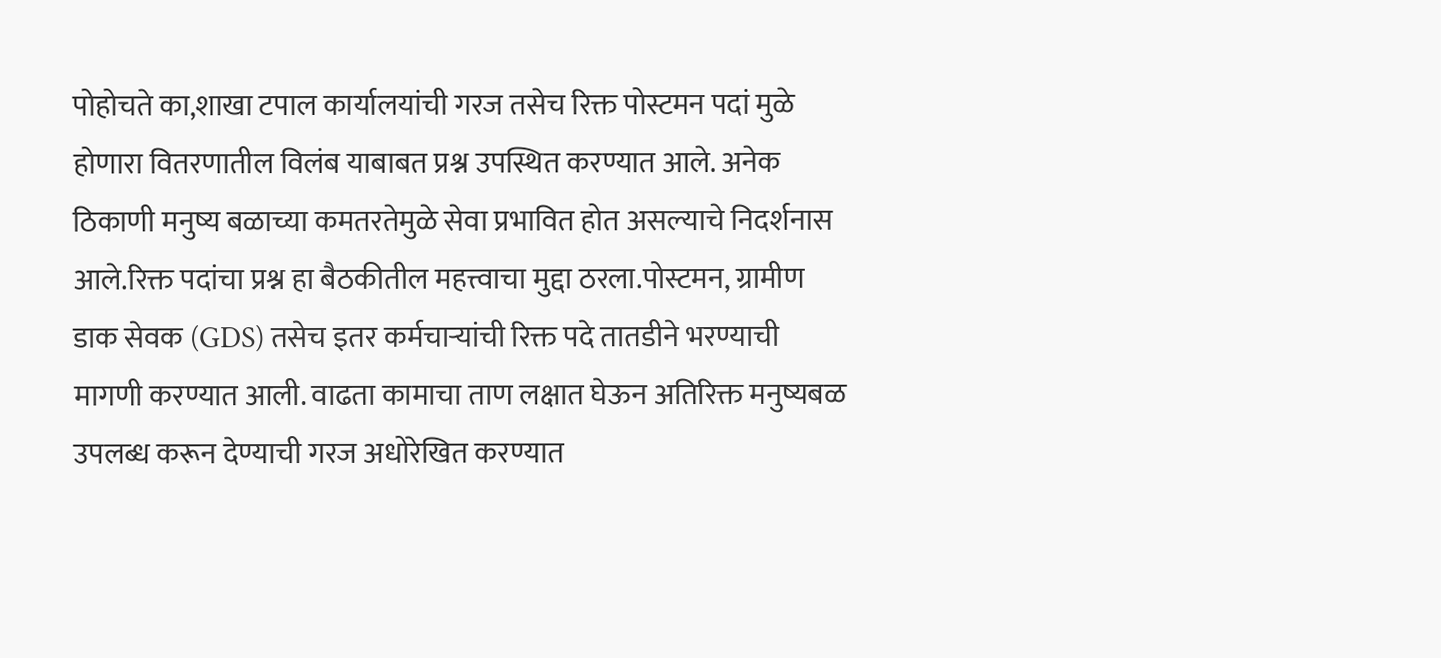पोहोचते का,शाखा टपाल कार्यालयांची गरज तसेच रिक्त पोस्टमन पदां मुळे होणारा वितरणातील विलंब याबाबत प्रश्न उपस्थित करण्यात आले. अनेक ठिकाणी मनुष्य बळाच्या कमतरतेमुळे सेवा प्रभावित होत असल्याचे निदर्शनास आले.रिक्त पदांचा प्रश्न हा बैठकीतील महत्त्वाचा मुद्दा ठरला.पोस्टमन, ग्रामीण डाक सेवक (GDS) तसेच इतर कर्मचाऱ्यांची रिक्त पदे तातडीने भरण्याची मागणी करण्यात आली. वाढता कामाचा ताण लक्षात घेऊन अतिरिक्त मनुष्यबळ उपलब्ध करून देण्याची गरज अधोरेखित करण्यात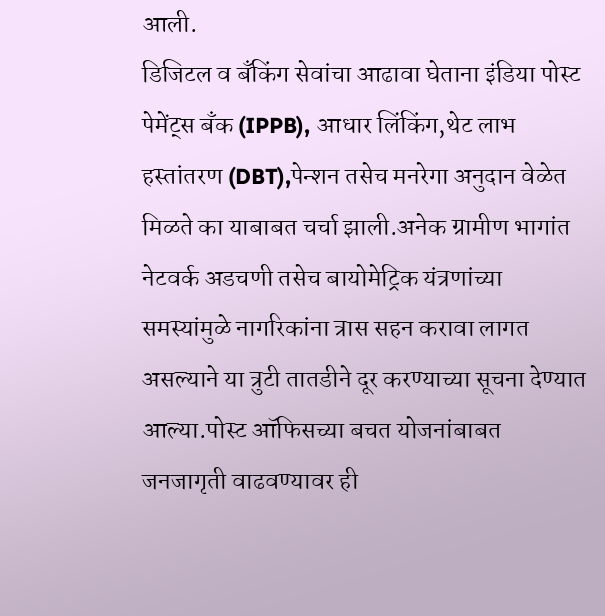आली.
डिजिटल व बँकिंग सेवांचा आढावा घेताना इंडिया पोस्ट पेमेंट्स बँक (IPPB), आधार लिंकिंग,थेट लाभ हस्तांतरण (DBT),पेन्शन तसेच मनरेगा अनुदान वेळेत मिळते का याबाबत चर्चा झाली.अनेक ग्रामीण भागांत नेटवर्क अडचणी तसेच बायोमेट्रिक यंत्रणांच्या समस्यांमुळे नागरिकांना त्रास सहन करावा लागत असल्याने या त्रुटी तातडीने दूर करण्याच्या सूचना देण्यात आल्या.पोस्ट ऑफिसच्या बचत योजनांबाबत जनजागृती वाढवण्यावर ही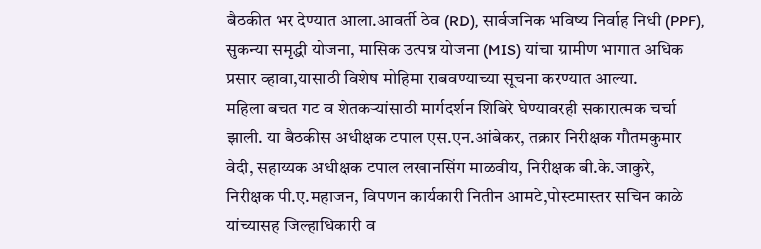बैठकीत भर देण्यात आला.आवर्ती ठेव (RD), सार्वजनिक भविष्य निर्वाह निधी (PPF), सुकन्या समृद्धी योजना, मासिक उत्पन्न योजना (MIS) यांचा ग्रामीण भागात अधिक प्रसार व्हावा,यासाठी विशेष मोहिमा राबवण्याच्या सूचना करण्यात आल्या.
महिला बचत गट व शेतकऱ्यांसाठी मार्गदर्शन शिबिरे घेण्यावरही सकारात्मक चर्चा झाली. या बैठकीस अधीक्षक टपाल एस.एन.आंबेकर, तक्रार निरीक्षक गौतमकुमार वेदी, सहाय्यक अधीक्षक टपाल लखानसिंग माळवीय, निरीक्षक बी.के.जाकुरे, निरीक्षक पी.ए.महाजन, विपणन कार्यकारी नितीन आमटे,पोस्टमास्तर सचिन काळे यांच्यासह जिल्हाधिकारी व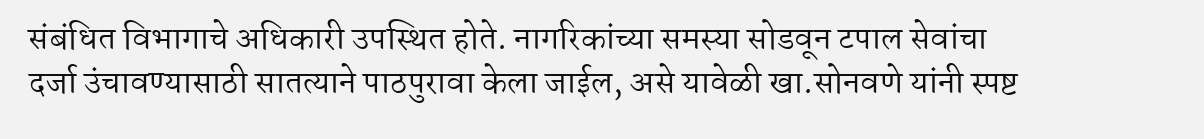संबंधित विभागाचे अधिकारी उपस्थित होते. नागरिकांच्या समस्या सोडवून टपाल सेवांचा दर्जा उंचावण्यासाठी सातत्याने पाठपुरावा केला जाईल, असे यावेळी खा.सोनवणे यांनी स्पष्ट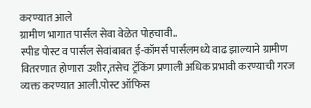करण्यात आले
ग्रामीण भागात पार्सल सेवा वेळेत पोहचावी..
स्पीड पोस्ट व पार्सल सेवांबाबत ई-कॉमर्स पार्सलमध्ये वाढ झाल्याने ग्रामीण वितरणात होणारा उशीर,तसेच ट्रॅकिंग प्रणाली अधिक प्रभावी करण्याची गरज व्यक्त करण्यात आली.पोस्ट ऑफिस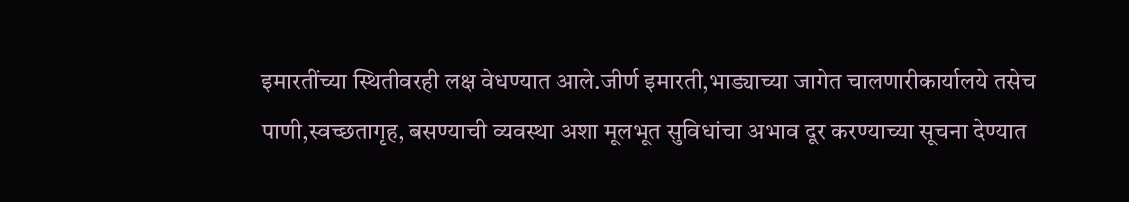इमारतींच्या स्थितीवरही लक्ष वेधण्यात आले.जीर्ण इमारती,भाड्याच्या जागेत चालणारीकार्यालये तसेच पाणी,स्वच्छतागृह, बसण्याची व्यवस्था अशा मूलभूत सुविधांचा अभाव दूर करण्याच्या सूचना देण्यात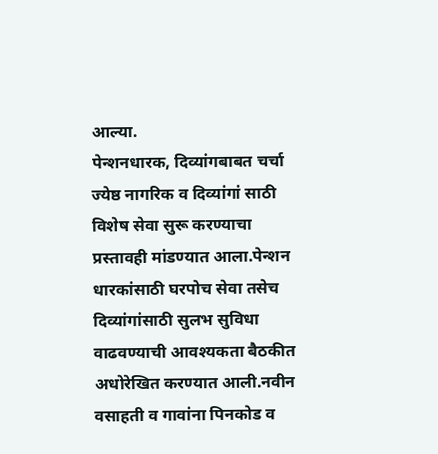आल्या.
पेन्शनधारक, दिव्यांगबाबत चर्चा
ज्येष्ठ नागरिक व दिव्यांगां साठी विशेष सेवा सुरू करण्याचा प्रस्तावही मांडण्यात आला.पेन्शन धारकांसाठी घरपोच सेवा तसेच दिव्यांगांसाठी सुलभ सुविधा वाढवण्याची आवश्यकता बैठकीत अधोरेखित करण्यात आली.नवीन वसाहती व गावांना पिनकोड व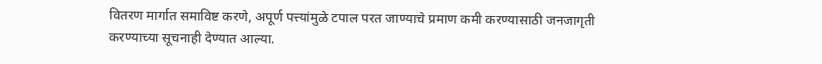वितरण मार्गात समाविष्ट करणे, अपूर्ण पत्त्यांमुळे टपाल परत जाण्याचे प्रमाण कमी करण्यासाठी जनजागृती करण्याच्या सूचनाही देण्यात आल्या.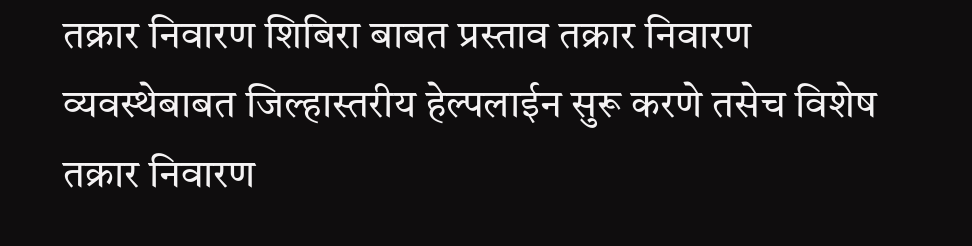तक्रार निवारण शिबिरा बाबत प्रस्ताव तक्रार निवारण व्यवस्थेबाबत जिल्हास्तरीय हेल्पलाईन सुरू करणे तसेच विशेष तक्रार निवारण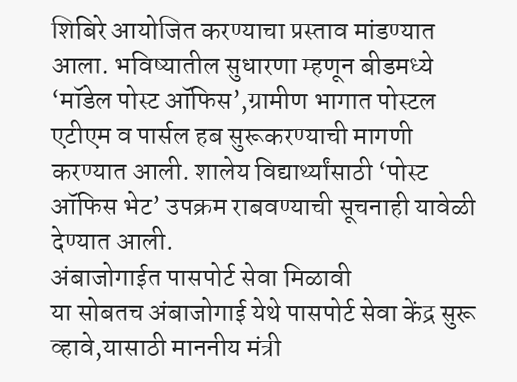शिबिरे आयोजित करण्याचा प्रस्ताव मांडण्यात आला. भविष्यातील सुधारणा म्हणून बीडमध्ये ‘मॉडेल पोस्ट ऑफिस’,ग्रामीण भागात पोस्टल एटीएम व पार्सल हब सुरूकरण्याची मागणी करण्यात आली. शालेय विद्यार्थ्यांसाठी ‘पोस्ट ऑफिस भेट’ उपक्रम राबवण्याची सूचनाही यावेळी देण्यात आली.
अंबाजोगाईत पासपोर्ट सेवा मिळावी
या सोबतच अंबाजोगाई येथे पासपोर्ट सेवा केंद्र सुरू व्हावे,यासाठी माननीय मंत्री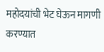महोदयांची भेट घेऊन मागणी करण्यात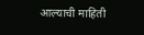आल्याची माहिती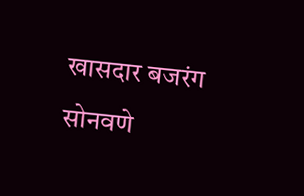खासदार बजरंग सोनवणे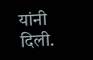यांनी दिली.